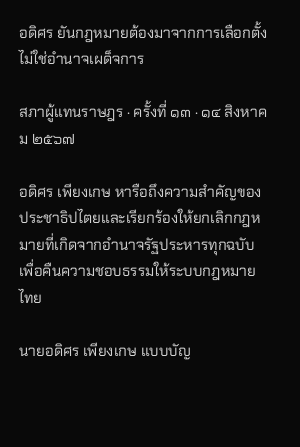อดิศร ยันกฎหมายต้องมาจากการเลือกตั้ง ไม่ใช่อำนาจเผด็จการ

สภาผู้แทนราษฎร · ครั้งที่ ๑๓ · ๑๔ สิงหาคม ๒๕๖๗

อดิศร เพียงเกษ หารือถึงความสำคัญของประชาธิปไตยและเรียกร้องให้ยกเลิกกฎหมายที่เกิดจากอำนาจรัฐประหารทุกฉบับเพื่อคืนความชอบธรรมให้ระบบกฎหมายไทย

นายอดิศร เพียงเกษ แบบบัญ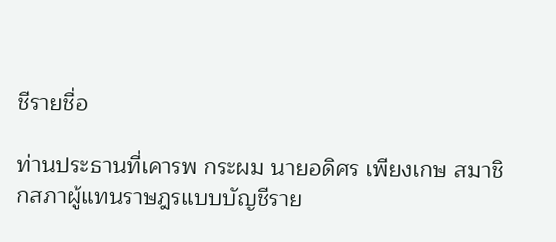ชีรายชื่อ

ท่านประธานที่เคารพ กระผม นายอดิศร เพียงเกษ สมาชิกสภาผู้แทนราษฎรแบบบัญชีราย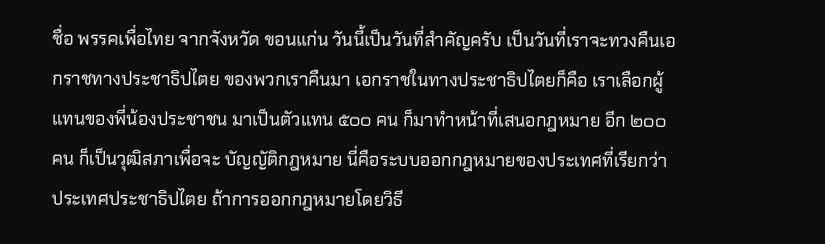ชื่อ พรรคเพื่อไทย จากจังหวัด ขอนแก่น วันนี้เป็นวันที่สำคัญครับ เป็นวันที่เราจะทวงคืนเอกราชทางประชาธิปไตย ของพวกเราคืนมา เอกราชในทางประชาธิปไตยก็คือ เราเลือกผู้แทนของพี่น้องประชาชน มาเป็นตัวแทน ๕๐๐ คน ก็มาทำหน้าที่เสนอกฎหมาย อีก ๒๐๐ คน ก็เป็นวุฒิสภาเพื่อจะ บัญญัติกฎหมาย นี่คือระบบออกกฎหมายของประเทศที่เรียกว่า ประเทศประชาธิปไตย ถ้าการออกกฎหมายโดยวิธี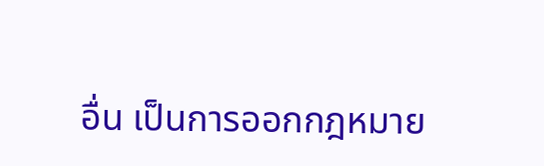อื่น เป็นการออกกฎหมาย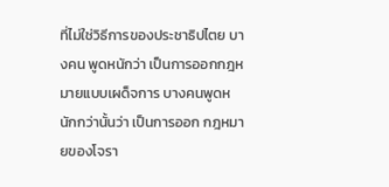ที่ไม่ใช่วิธีการของประชาธิปไตย บางคน พูดหนักว่า เป็นการออกกฎหมายแบบเผด็จการ บางคนพูดหนักกว่านั้นว่า เป็นการออก กฎหมายของโจรา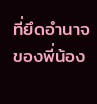ที่ยึดอำนาจของพี่น้อง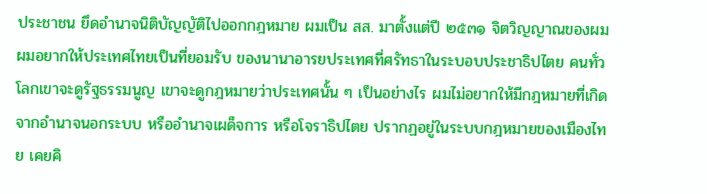ประชาชน ยึดอำนาจนิติบัญญัติไปออกกฎหมาย ผมเป็น สส. มาตั้งแต่ปี ๒๕๓๑ จิตวิญญาณของผม ผมอยากให้ประเทศไทยเป็นที่ยอมรับ ของนานาอารยประเทศที่ศรัทธาในระบอบประชาธิปไตย คนทั่วโลกเขาจะดูรัฐธรรมนูญ เขาจะดูกฎหมายว่าประเทศนั้น ๆ เป็นอย่างไร ผมไม่อยากให้มีกฎหมายที่เกิดจากอำนาจนอกระบบ หรืออำนาจเผด็จการ หรือโจราธิปไตย ปรากฏอยู่ในระบบกฎหมายของเมืองไทย เคยคิ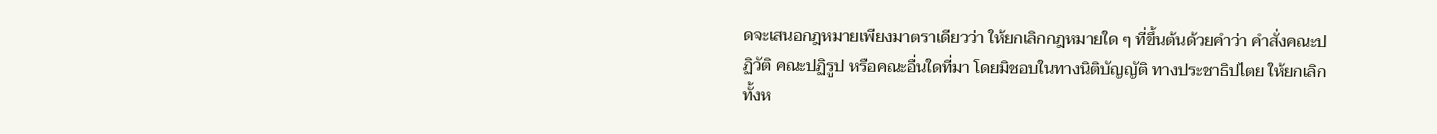ดจะเสนอกฎหมายเพียงมาตราเดียวว่า ให้ยกเลิกกฎหมายใด ๆ ที่ขึ้นต้นด้วยคำว่า คำสั่งคณะปฏิวัติ คณะปฏิรูป หรือคณะอื่นใดที่มา โดยมิชอบในทางนิติบัญญัติ ทางประชาธิปไตย ให้ยกเลิกทั้งห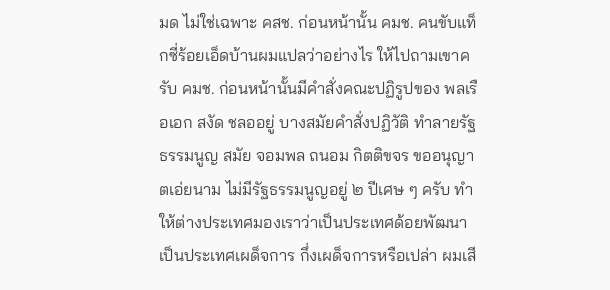มด ไม่ใช่เฉพาะ คสช. ก่อนหน้านั้น คมช. คนขับแท็กซี่ร้อยเอ็ดบ้านผมแปลว่าอย่างไร ให้ไปถามเขาครับ คมช. ก่อนหน้านั้นมีคำสั่งคณะปฏิรูปของ พลเรือเอก สงัด ชลออยู่ บางสมัยคำสั่งปฏิวัติ ทำลายรัฐธรรมนูญ สมัย จอมพล ถนอม กิตติขจร ขออนุญาตเอ่ยนาม ไม่มีรัฐธรรมนูญอยู่ ๒ ปีเศษ ๆ ครับ ทำให้ต่างประเทศมองเราว่าเป็นประเทศด้อยพัฒนา เป็นประเทศเผด็จการ กึ่งเผด็จการหรือเปล่า ผมเสี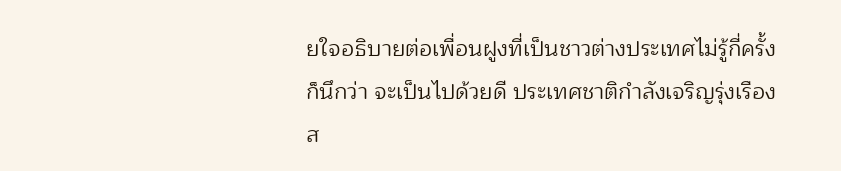ยใจอธิบายต่อเพื่อนฝูงที่เป็นชาวต่างประเทศไม่รู้กี่ครั้ง ก็นึกว่า จะเป็นไปด้วยดี ประเทศชาติกำลังเจริญรุ่งเรือง ส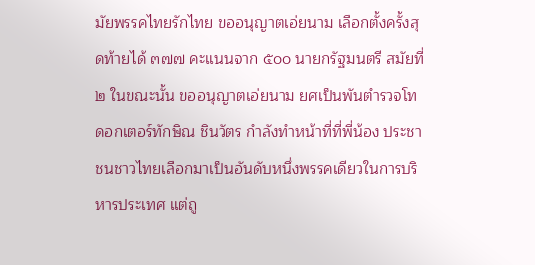มัยพรรคไทยรักไทย ขออนุญาตเอ่ยนาม เลือกตั้งครั้งสุดท้ายได้ ๓๗๗ คะแนนจาก ๕๐๐ นายกรัฐมนตรี สมัยที่ ๒ ในขณะนั้น ขออนุญาตเอ่ยนาม ยศเป็นพันตำรวจโท ดอกเตอร์ทักษิณ ชินวัตร กำลังทำหน้าที่ที่พี่น้อง ประชาชนชาวไทยเลือกมาเป็นอันดับหนึ่งพรรคเดียวในการบริหารประเทศ แต่ถู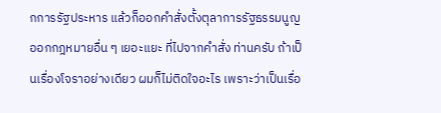กการรัฐประหาร แล้วก็ออกคำสั่งตั้งตุลาการรัฐธรรมนูญ ออกกฎหมายอื่น ๆ เยอะแยะ ที่ไปจากคำสั่ง ท่านครับ ถ้าเป็นเรื่องโจราอย่างเดียว ผมก็ไม่ติดใจอะไร เพราะว่าเป็นเรื่อ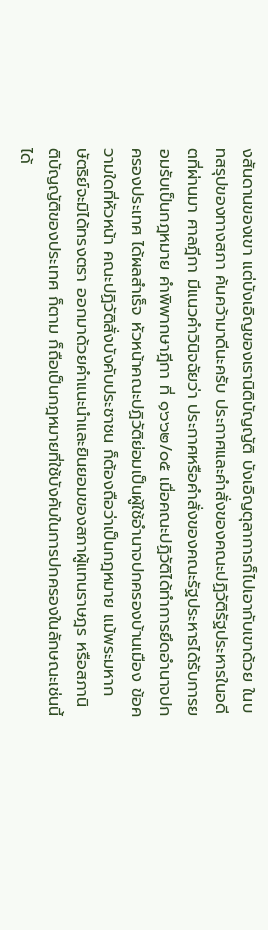งสันดานของเขา แต่บังเอิญของเรานิติบัญญัติ บังเอิญตุลาการก็ไปเอากับเขาด้วย ในบทสรุปของทางสภา ค้นคว้ามาดีนะครับ ประกาศและคำสั่งของคณะปฏิวัติรัฐประหารในอดีตที่ผ่านมา ศาลฎีกา มีแนวคำวินิจฉัยว่า ประกาศหรือคำสั่งของคณะรัฐประหารได้รับการยอมรับเป็นกฎหมาย คำพิพากษาฎีกา ที่ ๑๖๖๒/๐๕ เมื่อคณะปฏิวัติได้ทำการยึดอำนาจปกครองประเทศ ได้ผลสำเร็จ หัวหน้าคณะปฏิวัติย่อมเป็นผู้ใช้อำนาจปกครองบ้านเมือง ข้อความใดที่หัวหน้า คณะปฏิวัติสั่งบังคับประชาชน ก็ต้องถือว่าเป็นกฎหมาย แม้พระมหากษัตริย์จะมิได้ทรงตรา ออกมาด้วยคำแนะนำและยินยอมของสภาผู้แทนราษฎร หรือสภานิติบัญญัติของประเทศ ก็ตาม ก็ถือเป็นกฎหมายที่ใช้บังคับในการปกครองในลักษณะเช่นนี้ได้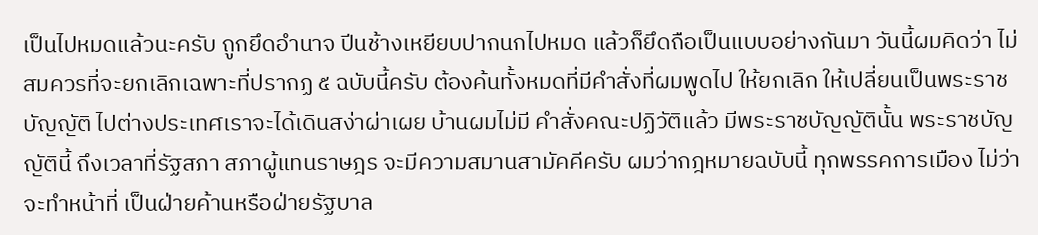เป็นไปหมดแล้วนะครับ ถูกยึดอำนาจ ปีนช้างเหยียบปากนกไปหมด แล้วก็ยึดถือเป็นแบบอย่างกันมา วันนี้ผมคิดว่า ไม่สมควรที่จะยกเลิกเฉพาะที่ปรากฏ ๕ ฉบับนี้ครับ ต้องค้นทั้งหมดที่มีคำสั่งที่ผมพูดไป ให้ยกเลิก ให้เปลี่ยนเป็นพระราชบัญญัติ ไปต่างประเทศเราจะได้เดินสง่าผ่าเผย บ้านผมไม่มี คำสั่งคณะปฏิวัติแล้ว มีพระราชบัญญัตินั้น พระราชบัญญัตินี้ ถึงเวลาที่รัฐสภา สภาผู้แทนราษฎร จะมีความสมานสามัคคีครับ ผมว่ากฎหมายฉบับนี้ ทุกพรรคการเมือง ไม่ว่าจะทำหน้าที่ เป็นฝ่ายค้านหรือฝ่ายรัฐบาล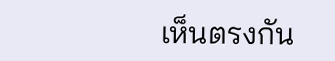เห็นตรงกัน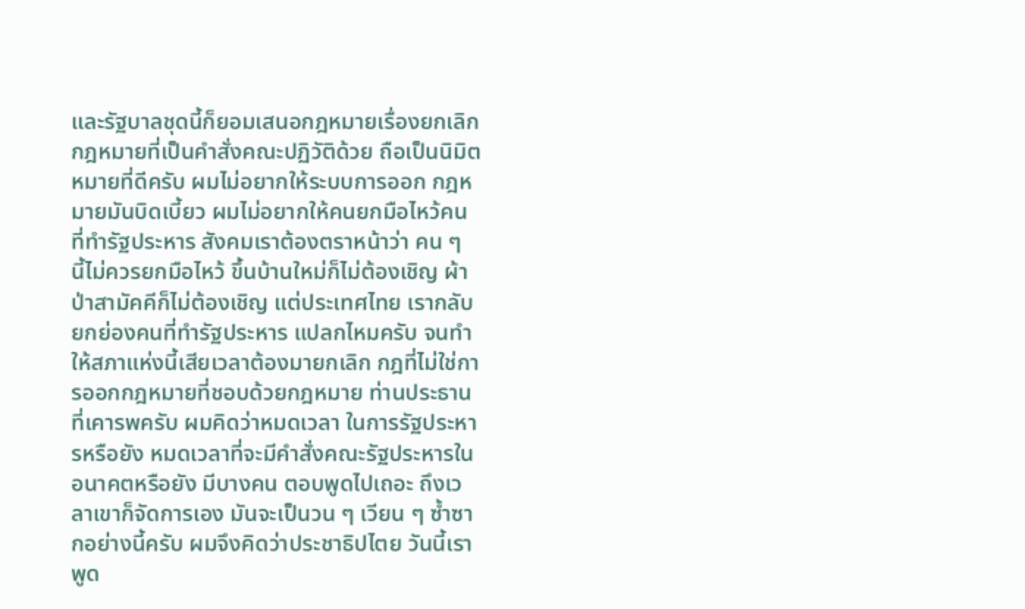และรัฐบาลชุดนี้ก็ยอมเสนอกฎหมายเรื่องยกเลิก กฎหมายที่เป็นคำสั่งคณะปฏิวัติด้วย ถือเป็นนิมิตหมายที่ดีครับ ผมไม่อยากให้ระบบการออก กฎหมายมันบิดเบี้ยว ผมไม่อยากให้คนยกมือไหว้คนที่ทำรัฐประหาร สังคมเราต้องตราหน้าว่า คน ๆ นี้ไม่ควรยกมือไหว้ ขึ้นบ้านใหม่ก็ไม่ต้องเชิญ ผ้าป่าสามัคคีก็ไม่ต้องเชิญ แต่ประเทศไทย เรากลับยกย่องคนที่ทำรัฐประหาร แปลกไหมครับ จนทำให้สภาแห่งนี้เสียเวลาต้องมายกเลิก กฎที่ไม่ใช่การออกกฎหมายที่ชอบด้วยกฎหมาย ท่านประธานที่เคารพครับ ผมคิดว่าหมดเวลา ในการรัฐประหารหรือยัง หมดเวลาที่จะมีคำสั่งคณะรัฐประหารในอนาคตหรือยัง มีบางคน ตอบพูดไปเถอะ ถึงเวลาเขาก็จัดการเอง มันจะเป็นวน ๆ เวียน ๆ ซ้ำซากอย่างนี้ครับ ผมจึงคิดว่าประชาธิปไตย วันนี้เราพูด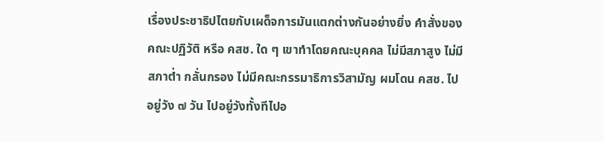เรื่องประชาธิปไตยกับเผด็จการมันแตกต่างกันอย่างยิ่ง คำสั่งของคณะปฏิวัติ หรือ คสช. ใด ๆ เขาทำโดยคณะบุคคล ไม่มีสภาสูง ไม่มีสภาต่ำ กลั่นกรอง ไม่มีคณะกรรมาธิการวิสามัญ ผมโดน คสช. ไปอยู่วัง ๗ วัน ไปอยู่วังทั้งทีไปอ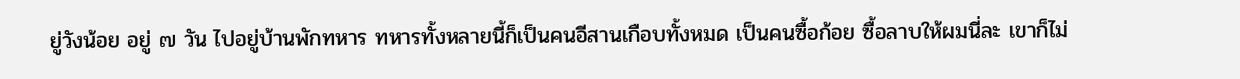ยู่วังน้อย อยู่ ๗ วัน ไปอยู่บ้านพักทหาร ทหารทั้งหลายนี้ก็เป็นคนอีสานเกือบทั้งหมด เป็นคนซื้อก้อย ซื้อลาบให้ผมนี่ละ เขาก็ไม่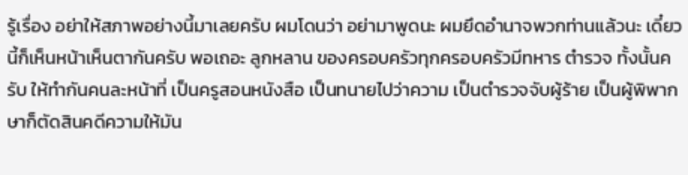รู้เรื่อง อย่าให้สภาพอย่างนี้มาเลยครับ ผมโดนว่า อย่ามาพูดนะ ผมยึดอำนาจพวกท่านแล้วนะ เดี๋ยวนี้ก็เห็นหน้าเห็นตากันครับ พอเถอะ ลูกหลาน ของครอบครัวทุกครอบครัวมีทหาร ตำรวจ ทั้งนั้นครับ ให้ทำกันคนละหน้าที่ เป็นครูสอนหนังสือ เป็นทนายไปว่าความ เป็นตำรวจจับผู้ร้าย เป็นผู้พิพากษาก็ตัดสินคดีความให้มัน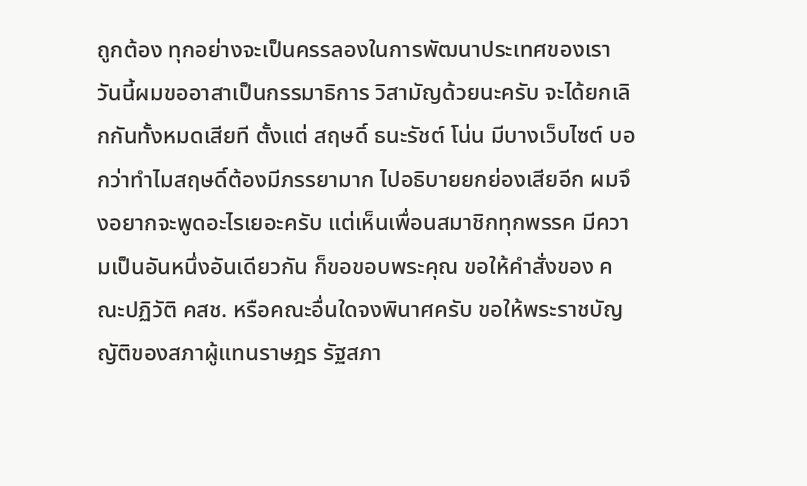ถูกต้อง ทุกอย่างจะเป็นครรลองในการพัฒนาประเทศของเรา วันนี้ผมขออาสาเป็นกรรมาธิการ วิสามัญด้วยนะครับ จะได้ยกเลิกกันทั้งหมดเสียที ตั้งแต่ สฤษดิ์ ธนะรัชต์ โน่น มีบางเว็บไซต์ บอกว่าทำไมสฤษดิ์ต้องมีภรรยามาก ไปอธิบายยกย่องเสียอีก ผมจึงอยากจะพูดอะไรเยอะครับ แต่เห็นเพื่อนสมาชิกทุกพรรค มีความเป็นอันหนึ่งอันเดียวกัน ก็ขอขอบพระคุณ ขอให้คำสั่งของ คณะปฏิวัติ คสช. หรือคณะอื่นใดจงพินาศครับ ขอให้พระราชบัญญัติของสภาผู้แทนราษฎร รัฐสภา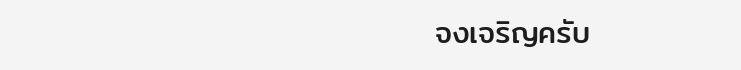จงเจริญครับ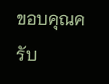ขอบคุณครับ